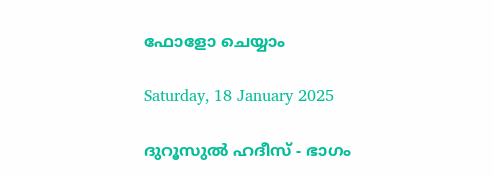ഫോളോ ചെയ്യാം

Saturday, 18 January 2025

ദുറൂസുല്‍ ഹദീസ് - ഭാഗം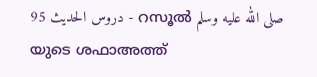95 دروس الحديث - റസൂല്‍ صلى الله عليه وسلم യുടെ ശഫാഅത്ത്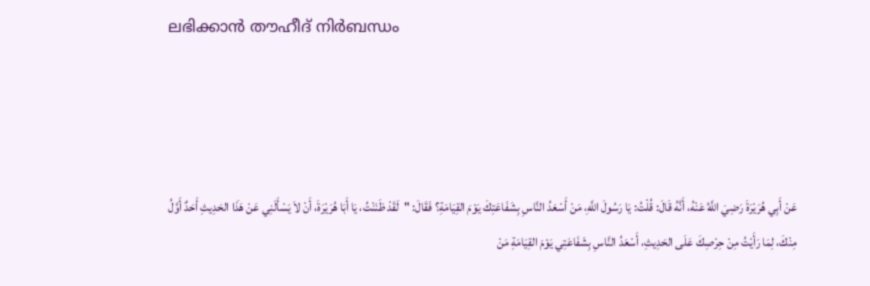ലഭിക്കാന്‍ തൗഹീദ് നിര്‍ബന്ധം




عَنْ أَبِي هُرَيْرَةَ رَضِيَ اللَّهُ عَنْهُ، أَنَّهُ قَالَ: قُلْتُ: يَا رَسُولَ اللَّهِ، مَنْ أَسْعَدُ النَّاسِ بِشَفَاعَتِكَ يَوْمَ القِيَامَةِ؟ فَقَالَ: "لَقَدْ ظَنَنْتُ، يَا أَبَا هُرَيْرَةَ، أَنْ لاَ يَسْأَلَنِي عَنْ هَذَا الحَدِيثِ أَحَدٌ أَوَّلُ مِنْكَ، لِمَا رَأَيْتُ مِنْ حِرْصِكَ عَلَى الحَدِيثِ، أَسْعَدُ النَّاسِ بِشَفَاعَتِي يَوْمَ القِيَامَةِ مَنْ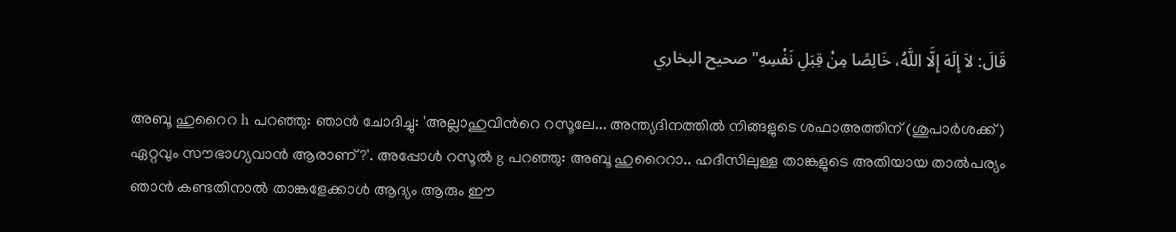قَالَ: لاَ إِلَهَ إِلَّا اللَّهُ، خَالِصًا مِنْ قِبَلِ نَفْسِهِ" صحيح البخاري

അബൂ ഹുറൈറ h പറഞ്ഞു: ഞാന്‍ ചോദിച്ചു: 'അല്ലാഹുവിന്‍റെ റസൂലേ... അന്ത്യദിനത്തില്‍ നിങ്ങളുടെ ശഫാഅത്തിന് (ശുപാര്‍ശക്ക്) ഏറ്റവും സൗഭാഗ്യവാന്‍ ആരാണ്?'. അപ്പോള്‍ റസൂല്‍ g പറഞ്ഞു: അബൂ ഹുറൈറാ.. ഹദീസിലുള്ള താങ്കളുടെ അതിയായ താല്‍പര്യം ഞാന്‍ കണ്ടതിനാല്‍ താങ്കളേക്കാള്‍ ആദ്യം ആരും ഈ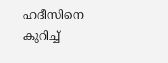ഹദീസിനെ കുറിച്ച്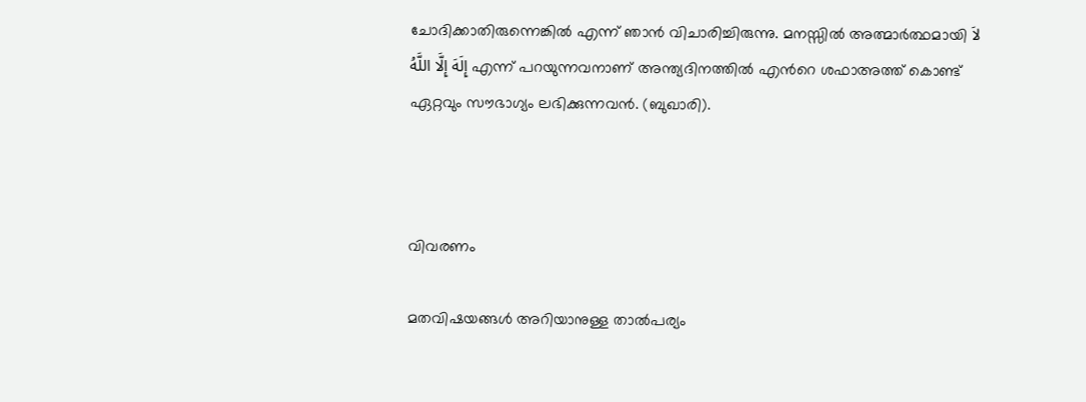ചോദിക്കാതിരുന്നെങ്കില്‍ എന്ന് ഞാന്‍ വിചാരിച്ചിരുന്നു. മനസ്സില്‍ അത്മാര്‍ത്ഥമായി لاَ إِلَهَ إِلَّا اللَّهُ എന്ന് പറയുന്നവനാണ് അന്ത്യദിനത്തില്‍ എന്‍റെ ശഫാഅത്ത് കൊണ്ട് ഏറ്റവും സൗഭാഗ്യം ലഭിക്കുന്നവന്‍. (ബുഖാരി).



വിവരണം

മതവിഷയങ്ങള്‍ അറിയാനുള്ള താല്‍പര്യം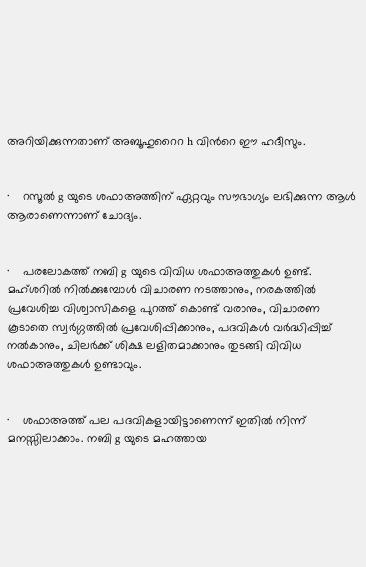അറിയിക്കുന്നതാണ് അബൂഹുറൈറ h വിന്‍റെ ഈ ഹദീസും.


·    റസൂല്‍ g യുടെ ശഫാഅത്തിന് ഏറ്റവും സൗഭാഗ്യം ലഭിക്കുന്ന ആള്‍ ആരാണെന്നാണ് ചോദ്യം.


·    പരലോകത്ത് നബി g യുടെ വിവിധ ശഫാഅത്തുകള്‍ ഉണ്ട്. മഹ്ശറില്‍ നില്‍ക്കുമ്പോള്‍ വിചാരണ നടത്താനും, നരകത്തില്‍ പ്രവേശിച്ച വിശ്വാസികളെ പുറത്ത് കൊണ്ട് വരാനും, വിചാരണ കൂടാതെ സ്വര്‍ഗ്ഗത്തില്‍ പ്രവേശിപ്പിക്കാനും, പദവികള്‍ വര്‍ദ്ധിപ്പിച്ച് നല്‍കാനും, ചിലര്‍ക്ക് ശിക്ഷ ലളിതമാക്കാനും തുടങ്ങി വിവിധ ശഫാഅത്തുകള്‍ ഉണ്ടാവും.


·    ശഫാഅത്ത് പല പദവികളായിട്ടാണെന്ന് ഇതില്‍ നിന്ന് മനസ്സിലാക്കാം. നബി g യുടെ മഹത്തായ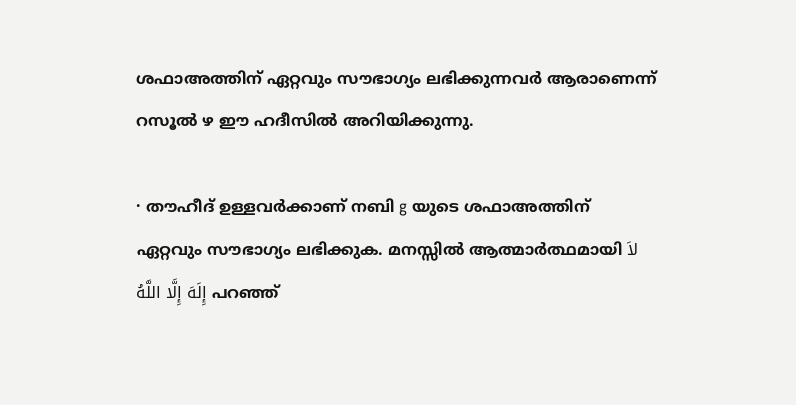ശഫാഅത്തിന് ഏറ്റവും സൗഭാഗ്യം ലഭിക്കുന്നവര്‍ ആരാണെന്ന് റസൂല്‍ ഴ ഈ ഹദീസില്‍ അറിയിക്കുന്നു.

· തൗഹീദ് ഉള്ളവര്‍ക്കാണ് നബി g യുടെ ശഫാഅത്തിന് ഏറ്റവും സൗഭാഗ്യം ലഭിക്കുക. മനസ്സില്‍ ആത്മാര്‍ത്ഥമായി لاَ إِلَهَ إِلَّا اللَّهُ പറഞ്ഞ്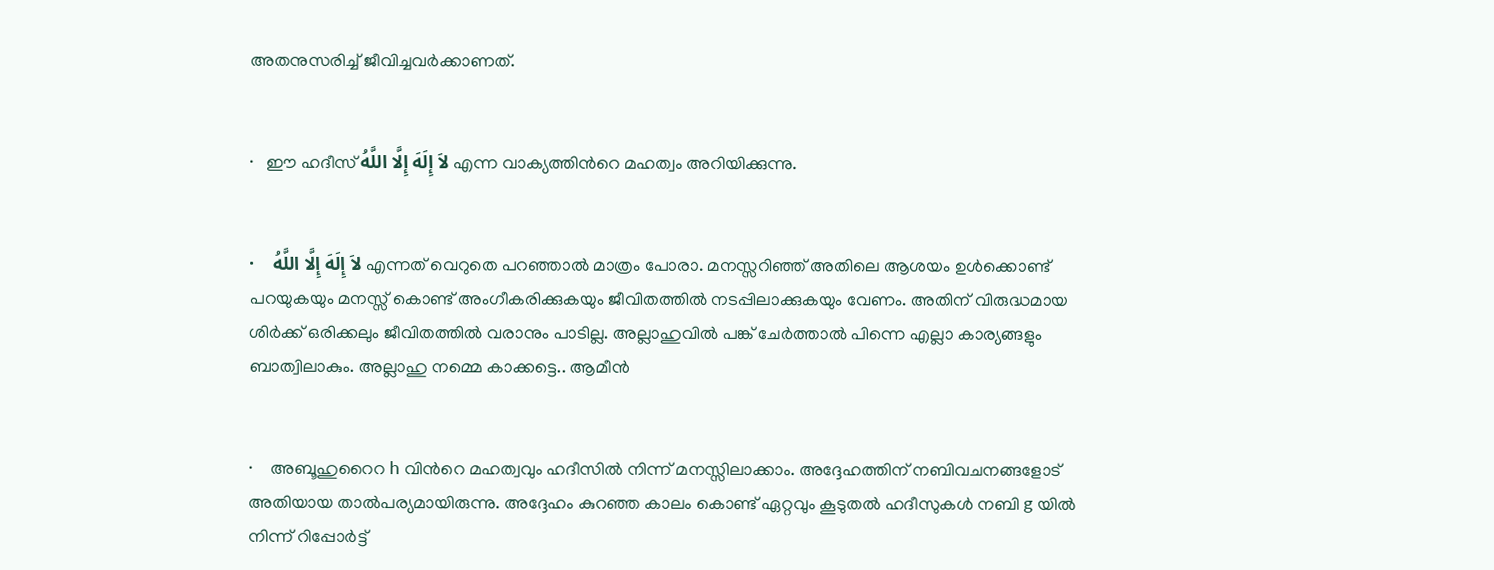അതനുസരിച്ച് ജീവിച്ചവര്‍ക്കാണത്.


·   ഈ ഹദീസ് لاَ إِلَهَ إِلَّا اللَّهُ എന്ന വാക്യത്തിന്‍റെ മഹത്വം അറിയിക്കുന്നു.


·    لاَ إِلَهَ إِلَّا اللَّهُ എന്നത് വെറുതെ പറഞ്ഞാല്‍ മാത്രം പോരാ. മനസ്സറിഞ്ഞ് അതിലെ ആശയം ഉള്‍ക്കൊണ്ട് പറയുകയും മനസ്സ് കൊണ്ട് അംഗീകരിക്കുകയും ജീവിതത്തില്‍ നടപ്പിലാക്കുകയും വേണം. അതിന് വിരുദ്ധമായ ശിര്‍ക്ക് ഒരിക്കലും ജീവിതത്തില്‍ വരാനും പാടില്ല. അല്ലാഹുവില്‍ പങ്ക് ചേര്‍ത്താല്‍ പിന്നെ എല്ലാ കാര്യങ്ങളും ബാത്വിലാകും. അല്ലാഹു നമ്മെ കാക്കട്ടെ.. ആമീന്‍


·    അബൂഹുറൈറ h വിന്‍റെ മഹത്വവും ഹദീസില്‍ നിന്ന് മനസ്സിലാക്കാം. അദ്ദേഹത്തിന് നബിവചനങ്ങളോട് അതിയായ താല്‍പര്യമായിരുന്നു. അദ്ദേഹം കുറഞ്ഞ കാലം കൊണ്ട് ഏറ്റവും കൂടുതല്‍ ഹദീസുകള്‍ നബി g യില്‍ നിന്ന് റിപ്പോര്‍ട്ട്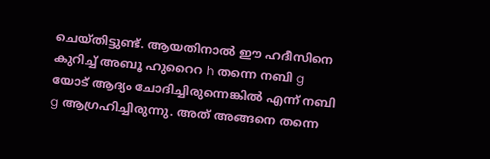ചെയ്തിട്ടുണ്ട്. ആയതിനാല്‍ ഈ ഹദീസിനെ കുറിച്ച് അബൂ ഹുറൈറ h തന്നെ നബി g യോട് ആദ്യം ചോദിച്ചിരുന്നെങ്കില്‍ എന്ന് നബി g ആഗ്രഹിച്ചിരുന്നു. അത് അങ്ങനെ തന്നെ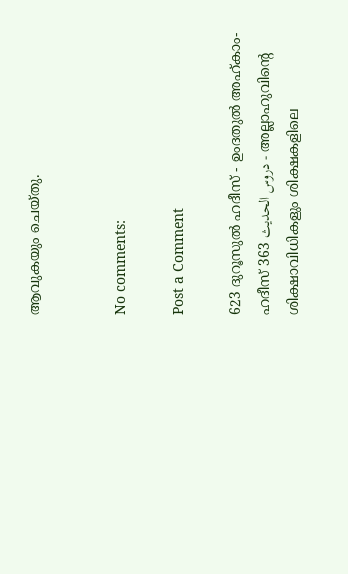ആവുകയും ചെയ്തു.


No comments:

Post a Comment

623 ദുറൂസുല്‍ ഹദീസ് - ഉംദതുല്‍ അഹ്കാം- ഹദീസ് 363 دروس الحديث - അല്ലാഹുവിന്‍റെ ശിക്ഷാവിധികളും ശിക്ഷകളിലെ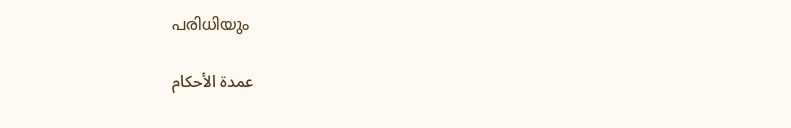പരിധിയും

    عمدة الأحكام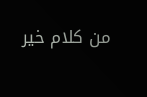من كلام خير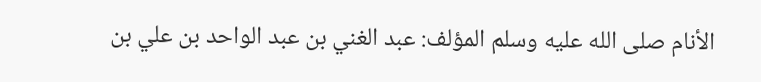الأنام صلى الله عليه وسلم المؤلف: عبد الغني بن عبد الواحد بن علي بن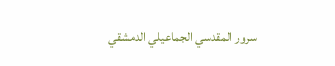سرور المقدسي الجماعيلي الدمشقي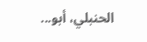الحنبلي، أبو...